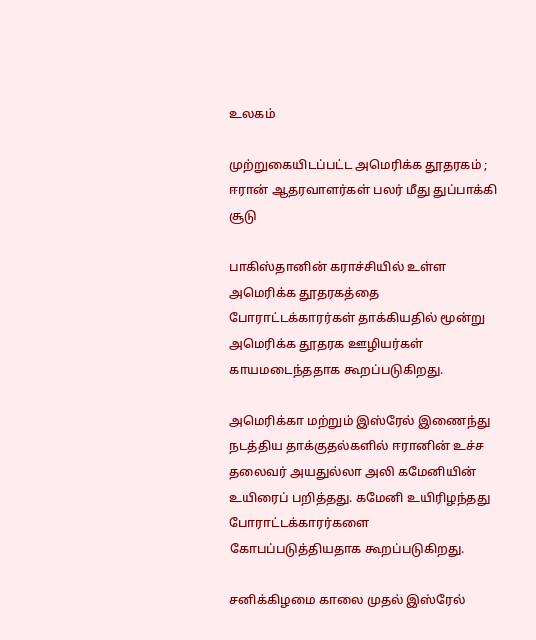உலகம்

முற்றுகையிடப்பட்ட அமெரிக்க தூதரகம் ; ஈரான் ஆதரவாளர்கள் பலர் மீது துப்பாக்கி சூடு

பாகிஸ்தானின் கராச்சியில் உள்ள அமெரிக்க தூதரகத்தை போராட்டக்காரர்கள் தாக்கியதில் மூன்று அமெரிக்க தூதரக ஊழியர்கள் காயமடைந்ததாக கூறப்படுகிறது.

அமெரிக்கா மற்றும் இஸ்ரேல் இணைந்து நடத்திய தாக்குதல்களில் ஈரானின் உச்ச தலைவர் அயதுல்லா அலி கமேனியின் உயிரைப் பறித்தது. கமேனி உயிரிழந்தது போராட்டக்காரர்களை கோபப்படுத்தியதாக கூறப்படுகிறது.

சனிக்கிழமை காலை முதல் இஸ்ரேல்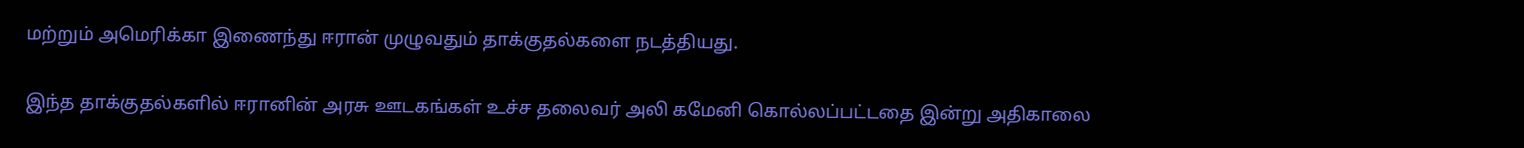மற்றும் அமெரிக்கா இணைந்து ஈரான் முழுவதும் தாக்குதல்களை நடத்தியது.

இந்த தாக்குதல்களில் ஈரானின் அரசு ஊடகங்கள் உச்ச தலைவர் அலி கமேனி கொல்லப்பட்டதை இன்று அதிகாலை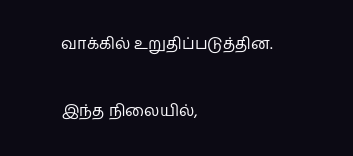வாக்கில் உறுதிப்படுத்தின.

இந்த நிலையில்,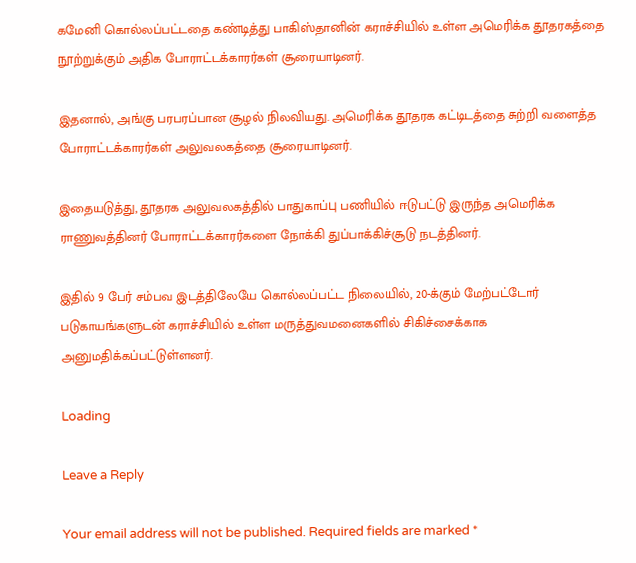கமேனி கொல்லப்பட்டதை கண்டித்து பாகிஸ்தானின் கராச்சியில் உள்ள அமெரிக்க தூதரகத்தை நூற்றுக்கும் அதிக போராட்டக்காரர்கள் சூரையாடினர்.

இதனால், அங்கு பரபரப்பான சூழல் நிலவியது. அமெரிக்க தூதரக கட்டிடத்தை சுற்றி வளைத்த போராட்டக்காரர்கள் அலுவலகத்தை சூரையாடினர்.

இதையடுத்து, தூதரக அலுவலகத்தில் பாதுகாப்பு பணியில் ஈடுபட்டு இருந்த அமெரிக்க ராணுவத்தினர் போராட்டக்காரர்களை நோக்கி துப்பாக்கிச்சூடு நடத்தினர்.

இதில் 9 பேர் சம்பவ இடத்திலேயே கொல்லப்பட்ட நிலையில், 20-க்கும் மேற்பட்டோர் படுகாயங்களுடன் கராச்சியில் உள்ள மருத்துவமனைகளில் சிகிச்சைக்காக அனுமதிக்கப்பட்டுள்ளனர்.

Loading

Leave a Reply

Your email address will not be published. Required fields are marked *